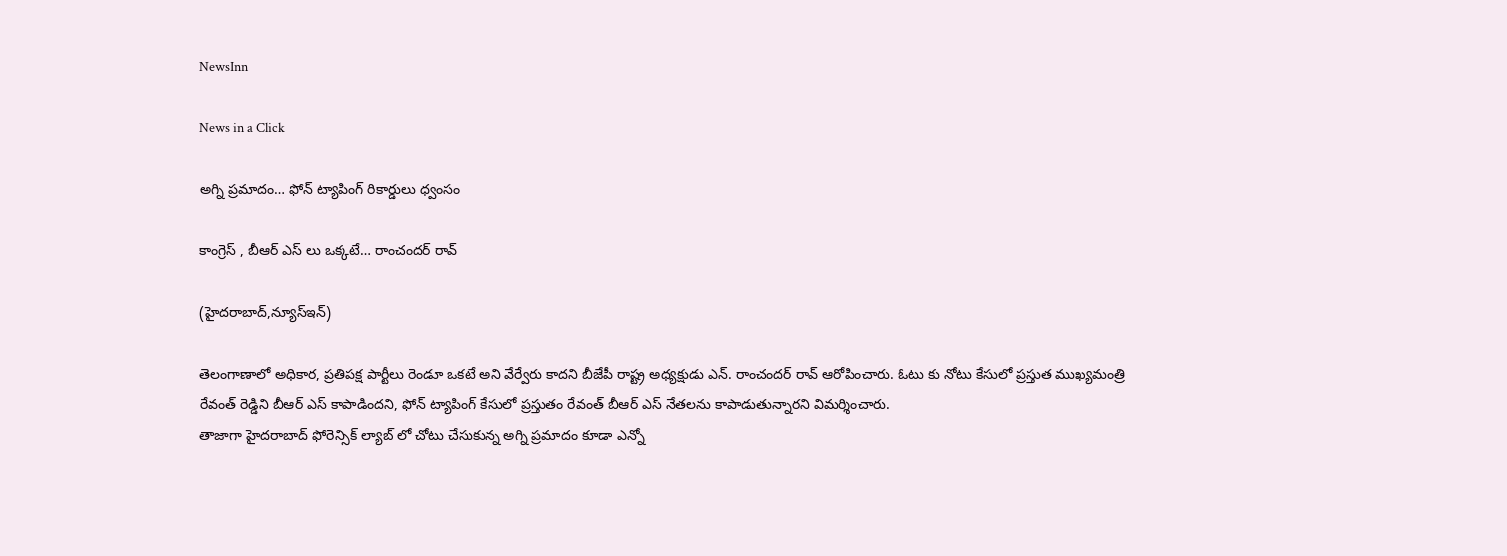NewsInn

News in a Click

అగ్ని ప్ర‌మాదం… ఫోన్ ట్యాపింగ్ రికార్డులు ధ్వంసం

కాంగ్రెస్ , బీఆర్ ఎస్ లు ఒక్క‌టే… రాంచంద‌ర్ రావ్

(హైద‌రాబాద్,న్యూస్ఇన్‌)

తెలంగాణాలో అధికార‌, ప్ర‌తిప‌క్ష పార్టీలు రెండూ ఒక‌టే అని వేర్వేరు కాద‌ని బీజేపీ రాష్ట్ర అధ్య‌క్షుడు ఎన్. రాంచంద‌ర్ రావ్ ఆరోపించారు. ఓటు కు నోటు కేసులో ప్ర‌స్తుత ముఖ్య‌మంత్రి రేవంత్ రెడ్డిని బీఆర్ ఎస్ కాపాడింద‌ని, ఫోన్ ట్యాపింగ్ కేసులో ప్ర‌స్తుతం రేవంత్ బీఆర్ ఎస్ నేత‌ల‌ను కాపాడుతున్నార‌ని విమ‌ర్శించారు.
తాజాగా హైద‌రాబాద్ ఫోరెన్సిక్ ల్యాబ్ లో చోటు చేసుకున్న అగ్ని ప్ర‌మాదం కూడా ఎన్నో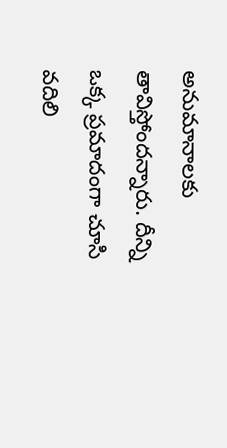అనుమానాలకు తావిస్తోంద‌న్నారు. దీన్ని ఒక్క ప్ర‌మాదంగా చూసి వ‌దిలి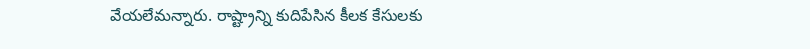వేయ‌లేమ‌న్నారు. రాష్ట్రాన్ని కుదిపేసిన కీల‌క కేసుల‌కు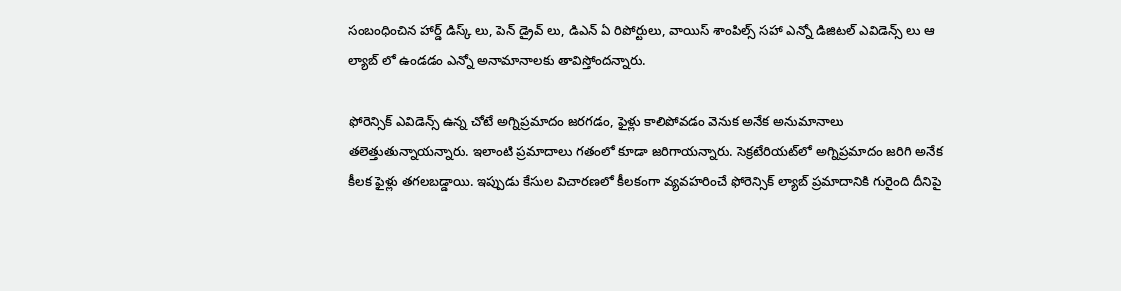సంబంధించిన హార్డ్ డిస్క్ లు, పెన్ డ్రైవ్ లు, డిఎన్ ఏ రిపోర్టులు, వాయిస్ శాంపిల్స్ స‌హా ఎన్నో డిజిట‌ల్ ఎవిడెన్స్ లు ఆ ల్యాబ్ లో ఉండ‌డం ఎన్నో అనామానాల‌కు తావిస్తోంద‌న్నారు.

ఫోరెన్సిక్ ఎవిడెన్స్ ఉన్న చోటే అగ్నిప్రమాదం జరగడం, ఫైళ్లు కాలిపోవడం వెనుక అనేక అనుమానాలు తలెత్తుతున్నాయన్నారు. ఇలాంటి ప్ర‌మాదాలు గ‌తంలో కూడా జ‌రిగాయ‌న్నారు. సెక్రటేరియట్‌లో అగ్నిప్రమాదం జరిగి అనేక కీలక ఫైళ్లు తగలబడ్డాయి. ఇప్పుడు కేసుల విచార‌ణ‌లో కీల‌కంగా వ్య‌వ‌హ‌రించే ఫోరెన్సిక్ ల్యాబ్ ప్ర‌మాదానికి గురైంది దీనిపై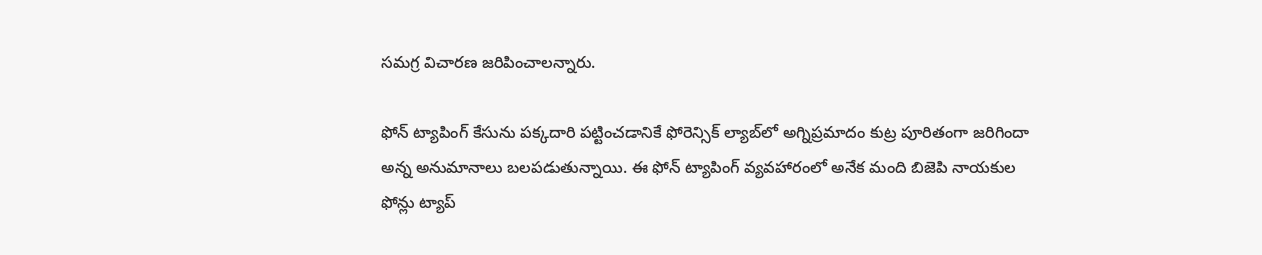స‌మ‌గ్ర విచార‌ణ జ‌రిపించాల‌న్నారు.

ఫోన్ ట్యాపింగ్ కేసును పక్కదారి పట్టించడానికే ఫోరెన్సిక్ ల్యాబ్‌లో అగ్నిప్రమాదం కుట్ర పూరితంగా జరిగిందా అన్న అనుమానాలు బలపడుతున్నాయి. ఈ ఫోన్ ట్యాపింగ్ వ్యవహారంలో అనేక మంది బిజెపి నాయకుల ఫోన్లు ట్యాప్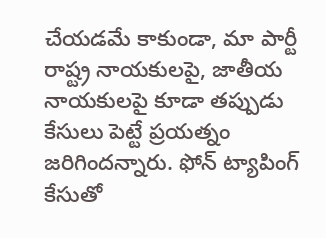చేయడమే కాకుండా, మా పార్టీ రాష్ట్ర నాయకులపై, జాతీయ నాయకులపై కూడా తప్పుడు కేసులు పెట్టే ప్రయత్నం జరిగిందన్నారు. ఫోన్ ట్యాపింగ్ కేసుతో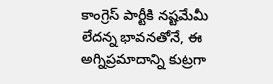కాంగ్రెస్ పార్టీకి నష్టమేమీ లేదన్న భావనతోనే, ఈ అగ్నిప్రమాదాన్ని కుట్రగా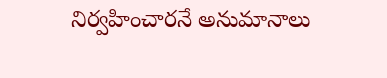నిర్వహించారనే అనుమానాలు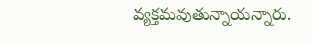వ్యక్తమవుతున్నాయన్నారు.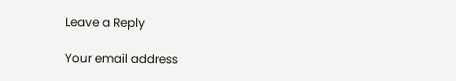Leave a Reply

Your email address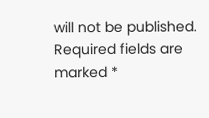will not be published. Required fields are marked *